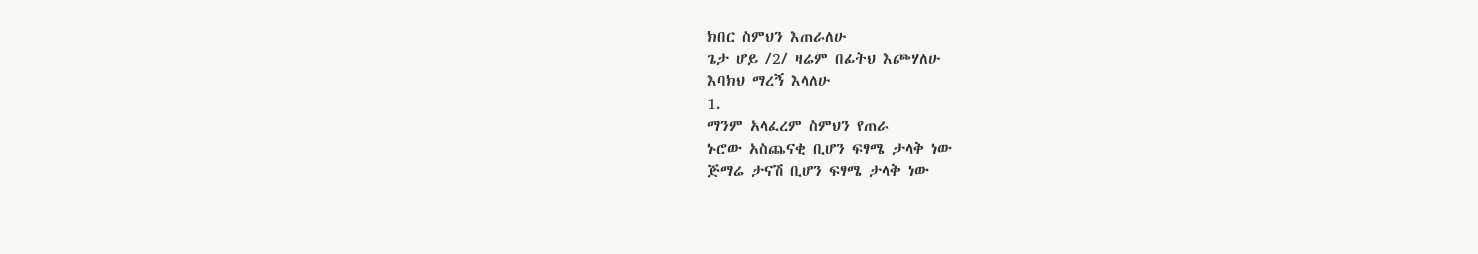ክበር ስምህን እጠራለሁ
ጌታ ሆይ /2/ ዛሬም በፊትህ እጮሃለሁ
እባክህ ማረኝ እላለሁ
1.
ማንም አላፈረም ስምህን የጠራ
ኑሮው አስጨናቂ ቢሆን ፍፃሜ ታላቅ ነው
ጅማሬ ታናሽ ቢሆን ፍፃሜ ታላቅ ነው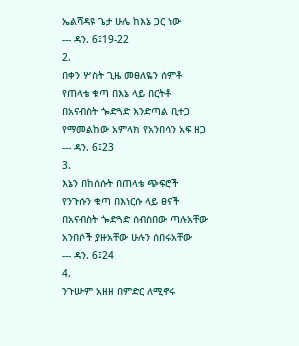ኤልሻዳዩ ጌታ ሁሌ ከእኔ ጋር ነው
--- ዳን. 6፤19-22
2.
በቀን ሦስት ጊዜ መፀለዬን ሰምቶ
የጠላቴ ቁጣ በእኔ ላይ በርትቶ
በአናብስት ጐድጓድ እንድጣል ቢተጋ
የማመልከው አምላክ የአንበሳን አፍ ዘጋ
--- ዳን. 6፤23
3.
እኔን በከሰሱት በጠላቴ ጭፍሮች
የንጉሱን ቁጣ በእነርሱ ላይ ፀናች
በአናብስት ጐድጓድ ሰብስበው ጣሉአቸው
አንበሶች ያዙአቸው ሁሉን ሰበሩአቸው
--- ዳን. 6፤24
4.
ንጉሡም አዘዘ በምድር ለሚኖሩ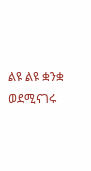ልዩ ልዩ ቋንቋ ወደሚናገሩ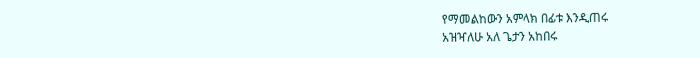የማመልከውን አምላክ በፊቱ እንዲጠሩ
አዝዣለሁ አለ ጌታን አከበሩ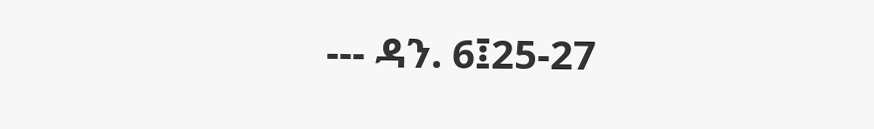--- ዳን. 6፤25-27